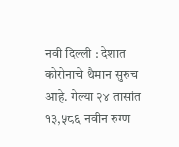नवी दिल्ली : देशात कोरोनाचे थैमान सुरुच आहे. गेल्या २४ तासांत १३,५८६ नवीन रुग्ण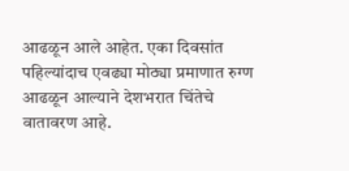आढळून आले आहेत. एका दिवसांत पहिल्यांदाच एवढ्या मोठ्या प्रमाणात रुग्ण आढळून आल्याने देशभरात चिंतेचे वातावरण आहे.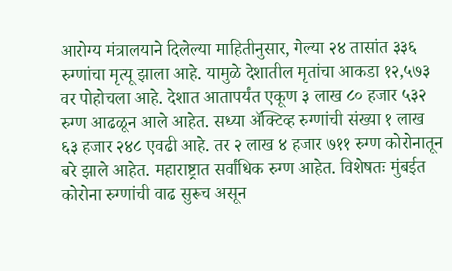आरोग्य मंत्रालयाने दिलेल्या माहितीनुसार, गेल्या २४ तासांत ३३६ रुग्णांचा मृत्यू झाला आहे. यामुळे देशातील मृतांचा आकडा १२,५७३ वर पोहोचला आहे. देशात आतापर्यंत एकूण ३ लाख ८० हजार ५३२ रुग्ण आढळून आले आहेत. सध्या ॲक्टिव्ह रुग्णांची संख्या १ लाख ६३ हजार २४८ एवढी आहे. तर २ लाख ४ हजार ७११ रुग्ण कोरोनातून बरे झाले आहेत. महाराष्ट्रात सर्वांधिक रुग्ण आहेत. विशेषतः मुंबईत कोरोना रुग्णांची वाढ सुरूच असून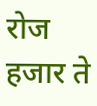रोज हजार ते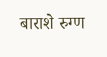बाराशे रुग्ण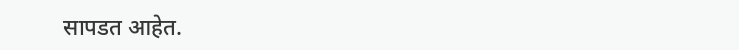सापडत आहेत.